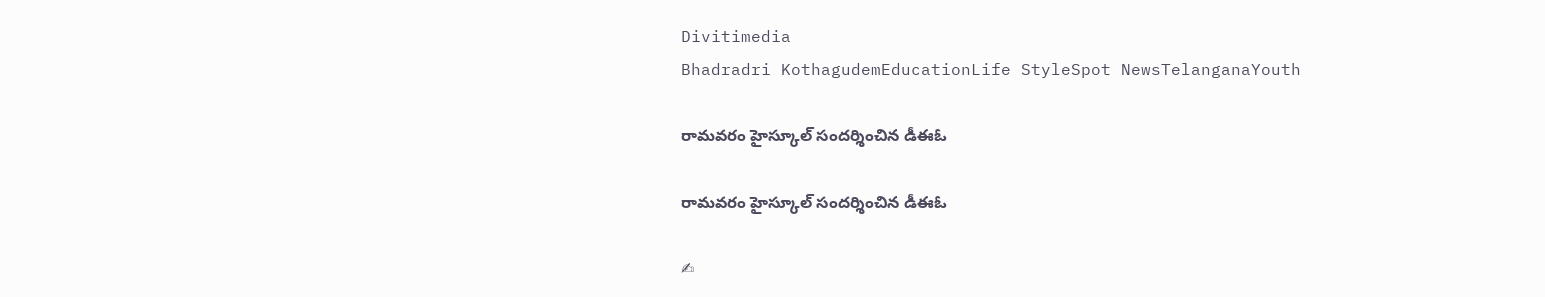Divitimedia
Bhadradri KothagudemEducationLife StyleSpot NewsTelanganaYouth

రామవరం హైస్కూల్ సందర్శించిన డీఈఓ

రామవరం హైస్కూల్ సందర్శించిన డీఈఓ

✍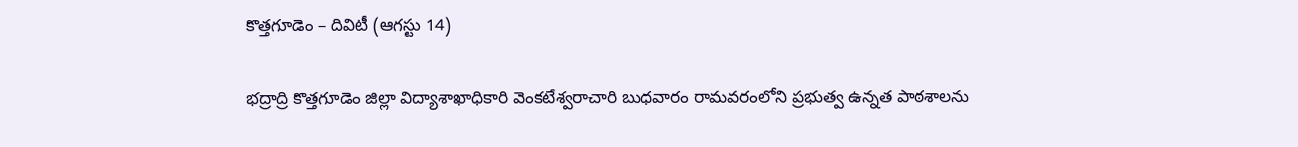కొత్తగూడెం – దివిటీ (ఆగస్టు 14)

భద్రాద్రి కొత్తగూడెం జిల్లా విద్యాశాఖాధికారి వెంకటేశ్వరాచారి బుధవారం రామవరంలోని ప్రభుత్వ ఉన్నత పాఠశాలను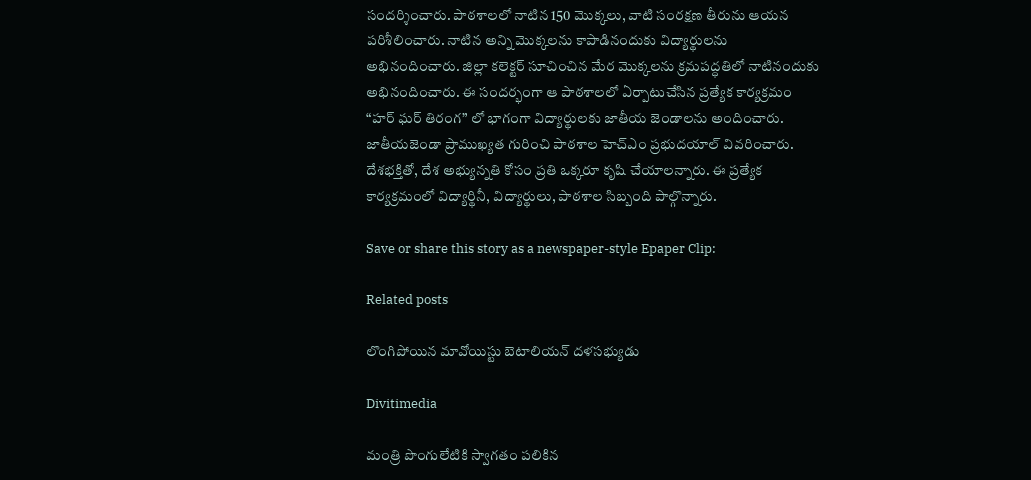సందర్శించారు. పాఠశాలలో నాటిన 150 మొక్కలు, వాటి సంరక్షణ తీరును ఆయన పరిశీలించారు. నాటిన అన్ని మొక్కలను కాపాడినందుకు విద్యార్థులను అభినందించారు. జిల్లా కలెక్టర్ సూచించిన మేర మొక్కలను క్రమపద్ధతిలో నాటినందుకు అభినందించారు. ఈ సందర్భంగా ఆ పాఠశాలలో ఏర్పాటుచేసిన ప్రత్యేక కార్యక్రమం “హర్ ఘర్ తిరంగ” లో భాగంగా విద్యార్థులకు జాతీయ జెండాలను అందించారు. జాతీయజెండా ప్రాముఖ్యత గురించి పాఠశాల హెచ్ఎం ప్రభుదయాల్ వివరించారు. దేశభక్తితో, దేశ అభ్యున్నతి కోసం ప్రతి ఒక్కరూ కృషి చేయాలన్నారు. ఈ ప్రత్యేక కార్యక్రమంలో విద్యార్థినీ, విద్యార్థులు, పాఠశాల సిబ్బంది పాల్గొన్నారు.

Save or share this story as a newspaper-style Epaper Clip:

Related posts

లొంగిపోయిన మావోయిస్టు బెటాలియన్ దళసభ్యుడు

Divitimedia

మంత్రి పొంగులేటికి స్వాగతం పలికిన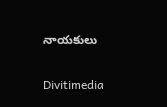నాయకులు

Divitimedia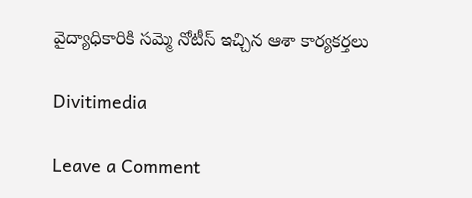వైద్యాధికారికి సమ్మె నోటీస్ ఇచ్చిన ఆశా కార్యకర్తలు

Divitimedia

Leave a Comment